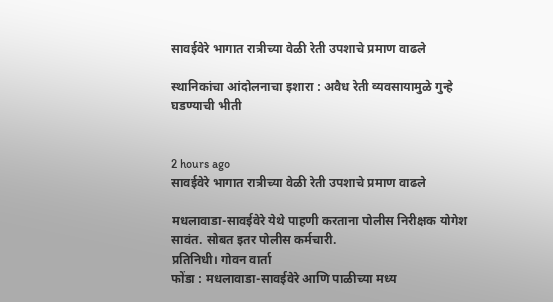सावईवेरे भागात रात्रीच्या वेळी रेती उपशाचे प्रमाण वाढले

स्थानिकांचा आंदोलनाचा इशारा : अवैध रेती व्यवसायामुळे गुन्हे घडण्याची भीती


2 hours ago
सावईवेरे भागात रात्रीच्या वेळी रेती उपशाचे प्रमाण वाढले

मधलावाडा-सावईवेरे येथे पाहणी करताना पोलीस निरीक्षक योगेश सावंत. सोबत इतर पोलीस कर्मचारी.
प्रतिनिधी। गोवन वार्ता
फोंडा : मधलावाडा-सावईवेरे आणि पाळीच्या मध्य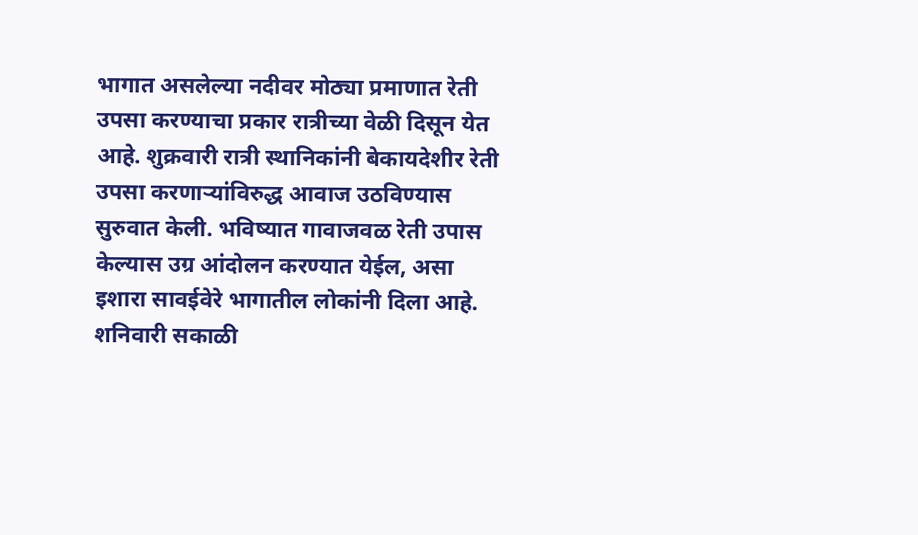भागात असलेल्या नदीवर मोठ्या प्रमाणात रेती उपसा करण्याचा प्रकार रात्रीच्या वेळी दिसून येत आहे. शुक्रवारी रात्री स्थानिकांनी बेकायदेशीर रेती उपसा करणाऱ्यांविरुद्ध आवाज उठविण्यास सुरुवात केली. भविष्यात गावाजवळ रेती उपास केल्यास उग्र आंदोलन करण्यात येईल, असा इशारा सावईवेरे भागातील लोकांनी दिला आहे. शनिवारी सकाळी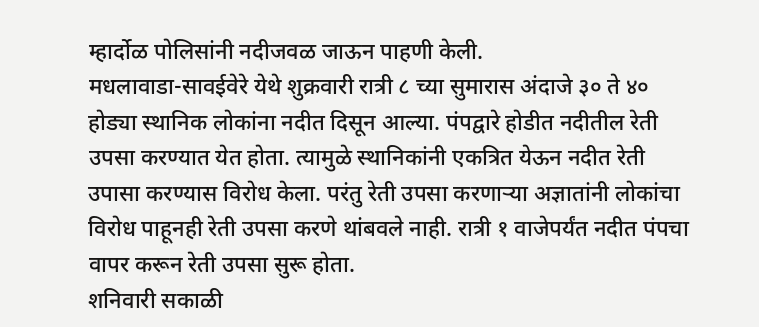म्हार्दोळ पोलिसांनी नदीजवळ जाऊन पाहणी केली.
मधलावाडा-सावईवेरे येथे शुक्रवारी रात्री ८ च्या सुमारास अंदाजे ३० ते ४० होड्या स्थानिक लोकांना नदीत दिसून आल्या. पंपद्वारे होडीत नदीतील रेती उपसा करण्यात येत होता. त्यामुळे स्थानिकांनी एकत्रित येऊन नदीत रेती उपासा करण्यास विरोध केला. परंतु रेती उपसा करणाऱ्या अज्ञातांनी लोकांचा विरोध पाहूनही रेती उपसा करणे थांबवले नाही. रात्री १ वाजेपर्यंत नदीत पंपचा वापर करून रेती उपसा सुरू होता.
शनिवारी सकाळी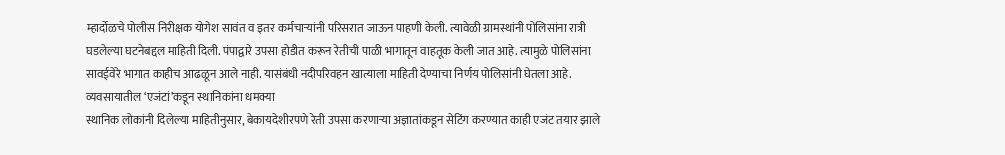म्हार्दोळचे पोलीस निरीक्षक योगेश सावंत व इतर कर्मचाऱ्यांनी परिसरात जाऊन पाहणी केली. त्यावेळी ग्रामस्थांनी पोलिसांना रात्री घडलेल्या घटनेबद्दल माहिती दिली. पंपाद्वारे उपसा होडीत करून रेतीची पाळी भागातून वाहतूक केली जात आहे. त्यामुळे पोलिसांना सावईवेरे भागात काहीच आढळून आले नाही. यासंबंधी नदीपरिवहन खात्याला माहिती देण्याचा निर्णय पोलिसांनी घेतला आहे.
व्यवसायातील ‘एजंटां’कडून स्थानिकांना धमक्या
स्थानिक लोकांनी दिलेल्या माहितीनुसार, बेकायदेशीरपणे रेती उपसा करणाऱ्या अज्ञातांकडून सेटिंग करण्यात काही एजंट तयार झाले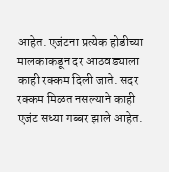आहेत. एजंटना प्रत्येक होडीच्या मालकाकडून दर आठवड्याला काही रक्कम दिली जाते. सदर रक्कम मिळत नसल्याने काही एजंट सध्या गब्बर झाले आहेत.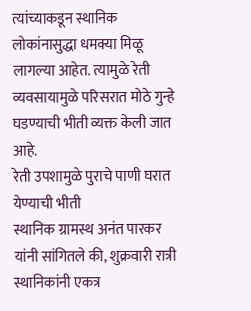त्यांच्याकडून स्थानिक लोकांनासुद्धा धमक्या मिळू लागल्या आहेत. त्यामुळे रेती व्यवसायामुळे परिसरात मोठे गुन्हे घडण्याची भीती व्यक्त केली जात आहे.
रेती उपशामुळे पुराचे पाणी घरात येण्याची भीती
स्थानिक ग्रामस्थ अनंत पारकर यांनी सांगितले की, शुक्रवारी रात्री स्थानिकांनी एकत्र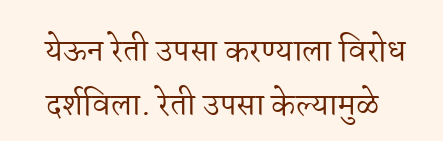येऊन रेती उपसा करण्याला विरोध दर्शविला. रेती उपसा केल्यामुळे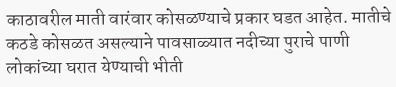काठावरील माती वारंवार कोसळण्याचे प्रकार घडत आहेत. मातीचे कठडे कोसळत असल्याने पावसाळ्यात नदीच्या पुराचे पाणी लोकांच्या घरात येण्याची भीती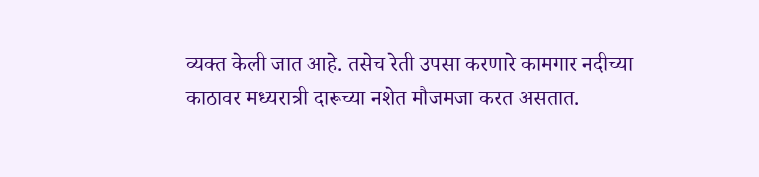व्यक्त केली जात आहे. तसेच रेती उपसा करणारे कामगार नदीच्या काठावर मध्यरात्री दारूच्या नशेत मौजमजा करत असतात.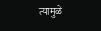त्यामुळे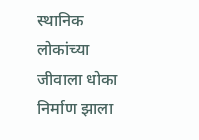स्थानिक लोकांच्या जीवाला धोका निर्माण झाला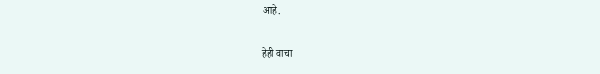आहे.

हेही वाचा